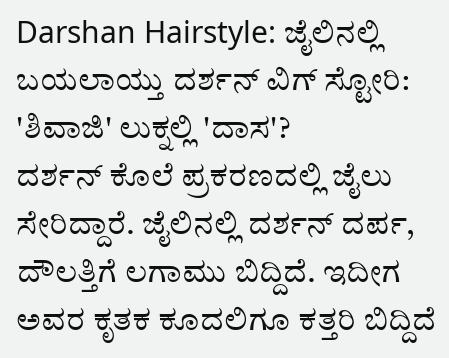Darshan Hairstyle: ಜೈಲಿನಲ್ಲಿ ಬಯಲಾಯ್ತು ದರ್ಶನ್ ವಿಗ್ ಸ್ಟೋರಿ: 'ಶಿವಾಜಿ' ಲುಕ್ನಲ್ಲಿ 'ದಾಸ'?
ದರ್ಶನ್ ಕೊಲೆ ಪ್ರಕರಣದಲ್ಲಿ ಜೈಲು ಸೇರಿದ್ದಾರೆ. ಜೈಲಿನಲ್ಲಿ ದರ್ಶನ್ ದರ್ಪ, ದೌಲತ್ತಿಗೆ ಲಗಾಮು ಬಿದ್ದಿದೆ. ಇದೀಗ ಅವರ ಕೃತಕ ಕೂದಲಿಗೂ ಕತ್ತರಿ ಬಿದ್ದಿದೆ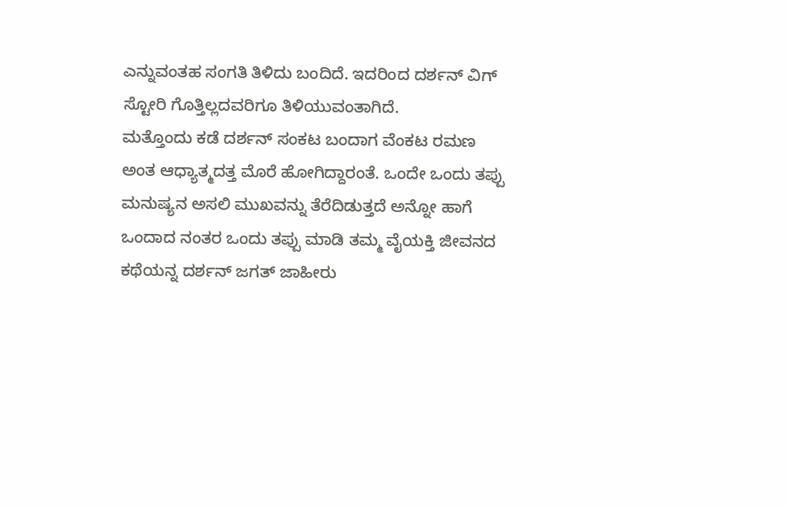ಎನ್ನುವಂತಹ ಸಂಗತಿ ತಿಳಿದು ಬಂದಿದೆ. ಇದರಿಂದ ದರ್ಶನ್ ವಿಗ್ ಸ್ಟೋರಿ ಗೊತ್ತಿಲ್ಲದವರಿಗೂ ತಿಳಿಯುವಂತಾಗಿದೆ.
ಮತ್ತೊಂದು ಕಡೆ ದರ್ಶನ್ ಸಂಕಟ ಬಂದಾಗ ವೆಂಕಟ ರಮಣ ಅಂತ ಆಧ್ಯಾತ್ಮದತ್ತ ಮೊರೆ ಹೋಗಿದ್ದಾರಂತೆ. ಒಂದೇ ಒಂದು ತಪ್ಪು ಮನುಷ್ಯನ ಅಸಲಿ ಮುಖವನ್ನು ತೆರೆದಿಡುತ್ತದೆ ಅನ್ನೋ ಹಾಗೆ ಒಂದಾದ ನಂತರ ಒಂದು ತಪ್ಪು ಮಾಡಿ ತಮ್ಮ ವೈಯಕ್ತಿ ಜೀವನದ ಕಥೆಯನ್ನ ದರ್ಶನ್ ಜಗತ್ ಜಾಹೀರು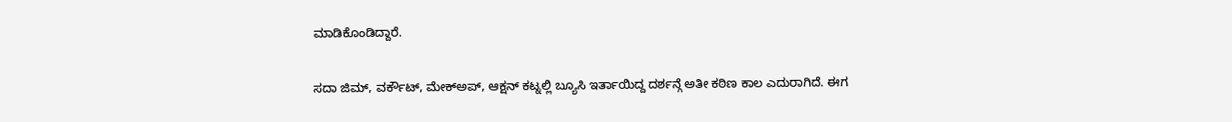ಮಾಡಿಕೊಂಡಿದ್ದಾರೆ.

ಸದಾ ಜಿಮ್, ವರ್ಕೌಟ್, ಮೇಕ್ಅಪ್, ಆಕ್ಷನ್ ಕಟ್ನಲ್ಲಿ ಬ್ಯೂಸಿ ಇರ್ತಾಯಿದ್ದ ದರ್ಶನ್ಗೆ ಅತೀ ಕಠಿಣ ಕಾಲ ಎದುರಾಗಿದೆ. ಈಗ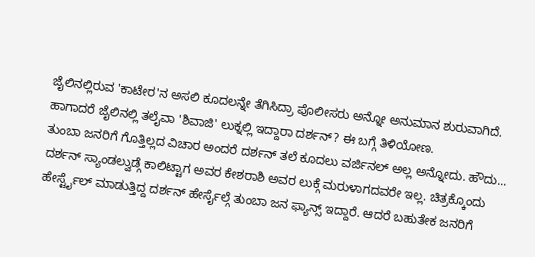ಜೈಲಿನಲ್ಲಿರುವ 'ಕಾಟೇರ'ನ ಅಸಲಿ ಕೂದಲನ್ನೇ ತೆಗಿಸಿದ್ರಾ ಪೊಲೀಸರು ಅನ್ನೋ ಅನುಮಾನ ಶುರುವಾಗಿದೆ. ಹಾಗಾದರೆ ಜೈಲಿನಲ್ಲಿ ತಲೈವಾ 'ಶಿವಾಜಿ' ಲುಕ್ನಲ್ಲಿ ಇದ್ದಾರಾ ದರ್ಶನ್? ಈ ಬಗ್ಗೆ ತಿಳಿಯೋಣ.
ತುಂಬಾ ಜನರಿಗೆ ಗೊತ್ತಿಲ್ಲದ ವಿಚಾರ ಅಂದರೆ ದರ್ಶನ್ ತಲೆ ಕೂದಲು ವರ್ಜಿನಲ್ ಅಲ್ಲ ಅನ್ನೋದು. ಹೌದು... ದರ್ಶನ್ ಸ್ಯಾಂಡಲ್ವುಡ್ಗೆ ಕಾಲಿಟ್ಟಾಗ ಅವರ ಕೇಶರಾಶಿ ಅವರ ಲುಕ್ಗೆ ಮರುಳಾಗದವರೇ ಇಲ್ಲ. ಚಿತ್ರಕ್ಕೊಂದು ಹೇರ್ಸ್ಟೈಲ್ ಮಾಡುತ್ತಿದ್ದ ದರ್ಶನ್ ಹೇರ್ಸೈಲ್ಗೆ ತುಂಬಾ ಜನ ಫ್ಯಾನ್ಸ್ ಇದ್ದಾರೆ. ಆದರೆ ಬಹುತೇಕ ಜನರಿಗೆ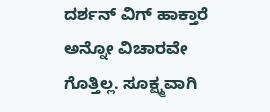ದರ್ಶನ್ ವಿಗ್ ಹಾಕ್ತಾರೆ ಅನ್ನೋ ವಿಚಾರವೇ ಗೊತ್ತಿಲ್ಲ. ಸೂಕ್ಷ್ಮವಾಗಿ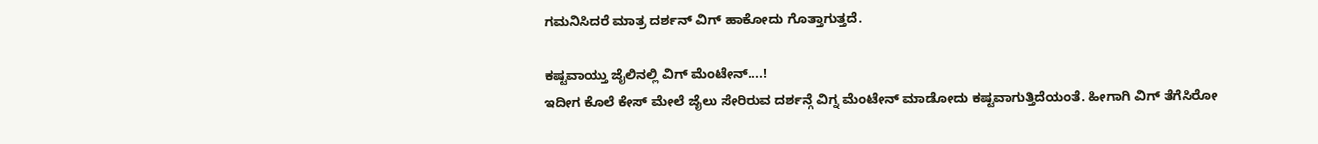ಗಮನಿಸಿದರೆ ಮಾತ್ರ ದರ್ಶನ್ ವಿಗ್ ಹಾಕೋದು ಗೊತ್ತಾಗುತ್ತದೆ.

ಕಷ್ಟವಾಯ್ತು ಜೈಲಿನಲ್ಲಿ ವಿಗ್ ಮೆಂಟೇನ್....!
ಇದೀಗ ಕೊಲೆ ಕೇಸ್ ಮೇಲೆ ಜೈಲು ಸೇರಿರುವ ದರ್ಶನ್ಗೆ ವಿಗ್ನ ಮೆಂಟೇನ್ ಮಾಡೋದು ಕಷ್ಟವಾಗುತ್ತಿದೆಯಂತೆ. ಹೀಗಾಗಿ ವಿಗ್ ತೆಗೆಸಿರೋ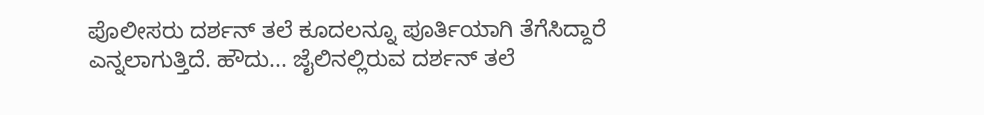ಪೊಲೀಸರು ದರ್ಶನ್ ತಲೆ ಕೂದಲನ್ನೂ ಪೂರ್ತಿಯಾಗಿ ತೆಗೆಸಿದ್ದಾರೆ ಎನ್ನಲಾಗುತ್ತಿದೆ. ಹೌದು... ಜೈಲಿನಲ್ಲಿರುವ ದರ್ಶನ್ ತಲೆ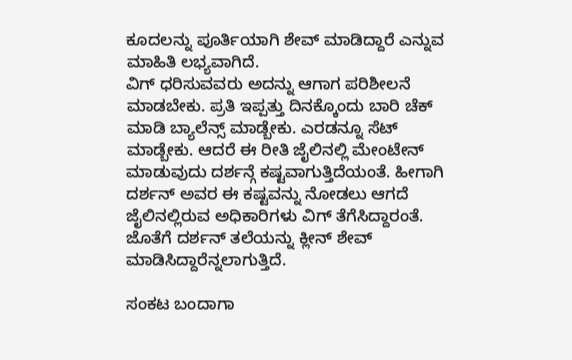ಕೂದಲನ್ನು ಪೂರ್ತಿಯಾಗಿ ಶೇವ್ ಮಾಡಿದ್ದಾರೆ ಎನ್ನುವ ಮಾಹಿತಿ ಲಭ್ಯವಾಗಿದೆ.
ವಿಗ್ ಧರಿಸುವವರು ಅದನ್ನು ಆಗಾಗ ಪರಿಶೀಲನೆ ಮಾಡಬೇಕು. ಪ್ರತಿ ಇಪ್ಪತ್ತು ದಿನಕ್ಕೊಂದು ಬಾರಿ ಚೆಕ್ ಮಾಡಿ ಬ್ಯಾಲೆನ್ಸ್ ಮಾಡ್ಬೇಕು. ಎರಡನ್ನೂ ಸೆಟ್ ಮಾಡ್ಬೇಕು. ಆದರೆ ಈ ರೀತಿ ಜೈಲಿನಲ್ಲಿ ಮೇಂಟೇನ್ ಮಾಡುವುದು ದರ್ಶನ್ಗೆ ಕಷ್ಟವಾಗುತ್ತಿದೆಯಂತೆ. ಹೀಗಾಗಿ ದರ್ಶನ್ ಅವರ ಈ ಕಷ್ಟವನ್ನು ನೋಡಲು ಆಗದೆ ಜೈಲಿನಲ್ಲಿರುವ ಅಧಿಕಾರಿಗಳು ವಿಗ್ ತೆಗೆಸಿದ್ದಾರಂತೆ. ಜೊತೆಗೆ ದರ್ಶನ್ ತಲೆಯನ್ನು ಕ್ಲೀನ್ ಶೇವ್ ಮಾಡಿಸಿದ್ದಾರೆನ್ನಲಾಗುತ್ತಿದೆ.

ಸಂಕಟ ಬಂದಾಗಾ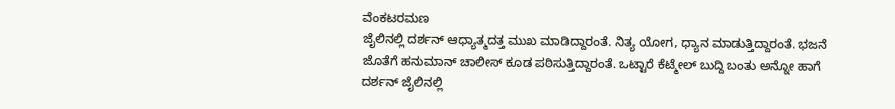ವೆಂಕಟರಮಣ
ಜೈಲಿನಲ್ಲಿ ದರ್ಶನ್ ಆಧ್ಯಾತ್ಮದತ್ತ ಮುಖ ಮಾಡಿದ್ದಾರಂತೆ. ನಿತ್ಯ ಯೋಗ, ಧ್ಯಾನ ಮಾಡುತ್ತಿದ್ದಾರಂತೆ. ಭಜನೆ ಜೊತೆಗೆ ಹನುಮಾನ್ ಚಾಲೀಸ್ ಕೂಡ ಪಠಿಸುತ್ತಿದ್ದಾರಂತೆ. ಒಟ್ಟಾರೆ ಕೆಟ್ಮೇಲ್ ಬುದ್ದಿ ಬಂತು ಅನ್ನೋ ಹಾಗೆ ದರ್ಶನ್ ಜೈಲಿನಲ್ಲಿ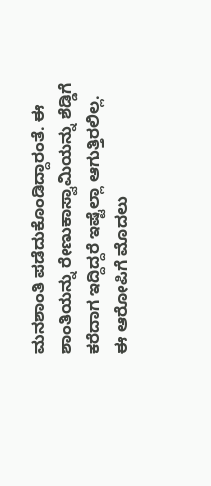ಮನಶಾಂತಿ ಪಡೆದುಕೊಂಡಿದ್ದಾರಂತೆ. ಈ ಶಾಂತಿಯನ್ನು ರೇಣುಕಾಸ್ವಾಮಿಯನ್ನು ಶೆಡ್ಡಿಗೆ ಕರೆದಾಗ ಇದ್ದಿದ್ದರೆ ಇಷ್ಟೆಲ್ಲಾ ಆಗುತ್ತಿರಲಿಲ್ಲ.
ಈ ಆರೋಪಿಗೆ ಮೊದಲು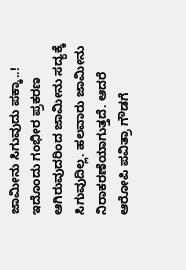ಜಾಮೀನು ಸಿಗುವುದು ಪಕ್ಕಾ..!
ಇದೊಂದು ಗಂಭೀರ ಪ್ರಕರಣ ಆಗಿರುವುದರಿಂದ ಜಾಮೀನು ಸದ್ಯಕ್ಕೆ ಸಿಗುವುದಿಲ್ಲ. ಹಲವಾರು ಜಾಮೀನು ನಿರಾಕರಣೆಯಾಗುತ್ತದೆ. ಆದರೆ ಆರೋಪಿ ಪವಿತ್ರಾ ಗೌಡಗೆ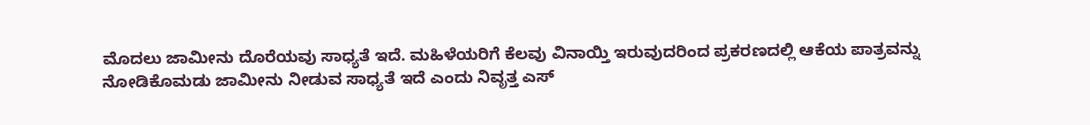ಮೊದಲು ಜಾಮೀನು ದೊರೆಯವು ಸಾಧ್ಯತೆ ಇದೆ. ಮಹಿಳೆಯರಿಗೆ ಕೆಲವು ವಿನಾಯ್ತಿ ಇರುವುದರಿಂದ ಪ್ರಕರಣದಲ್ಲಿ ಆಕೆಯ ಪಾತ್ರವನ್ನು ನೋಡಿಕೊಮಡು ಜಾಮೀನು ನೀಡುವ ಸಾಧ್ಯತೆ ಇದೆ ಎಂದು ನಿವೃತ್ತ ಎಸ್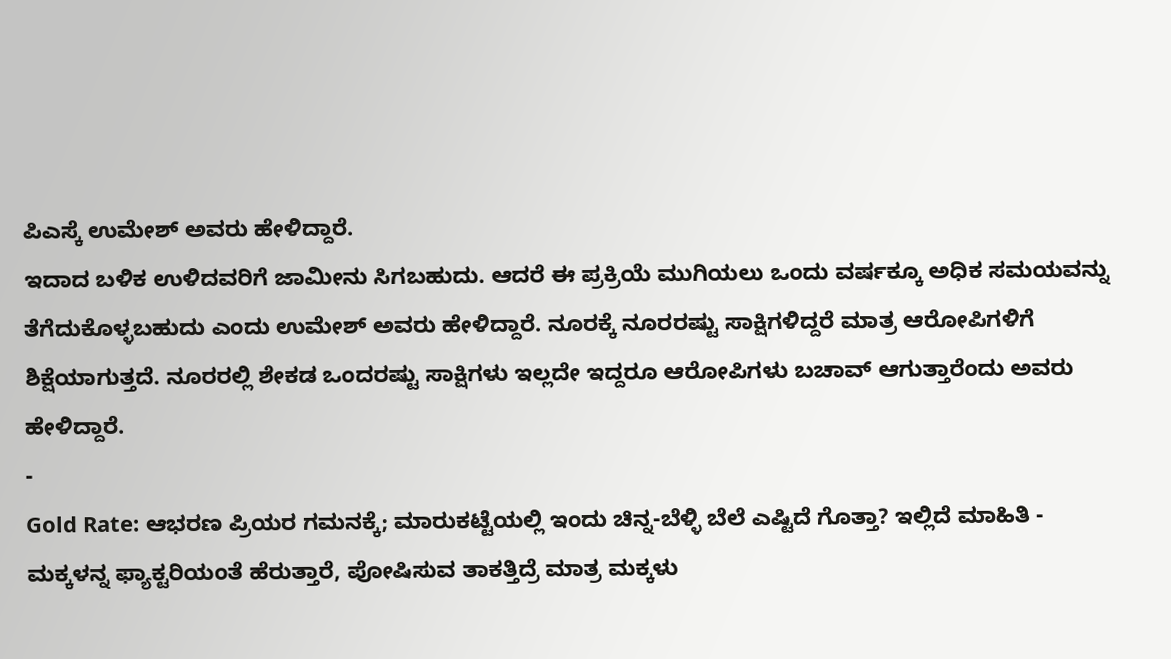ಪಿಎಸ್ಕೆ ಉಮೇಶ್ ಅವರು ಹೇಳಿದ್ದಾರೆ.
ಇದಾದ ಬಳಿಕ ಉಳಿದವರಿಗೆ ಜಾಮೀನು ಸಿಗಬಹುದು. ಆದರೆ ಈ ಪ್ರಕ್ರಿಯೆ ಮುಗಿಯಲು ಒಂದು ವರ್ಷಕ್ಕೂ ಅಧಿಕ ಸಮಯವನ್ನು ತೆಗೆದುಕೊಳ್ಳಬಹುದು ಎಂದು ಉಮೇಶ್ ಅವರು ಹೇಳಿದ್ದಾರೆ. ನೂರಕ್ಕೆ ನೂರರಷ್ಟು ಸಾಕ್ಷಿಗಳಿದ್ದರೆ ಮಾತ್ರ ಆರೋಪಿಗಳಿಗೆ ಶಿಕ್ಷೆಯಾಗುತ್ತದೆ. ನೂರರಲ್ಲಿ ಶೇಕಡ ಒಂದರಷ್ಟು ಸಾಕ್ಷಿಗಳು ಇಲ್ಲದೇ ಇದ್ದರೂ ಆರೋಪಿಗಳು ಬಚಾವ್ ಆಗುತ್ತಾರೆಂದು ಅವರು ಹೇಳಿದ್ದಾರೆ.
-
Gold Rate: ಆಭರಣ ಪ್ರಿಯರ ಗಮನಕ್ಕೆ; ಮಾರುಕಟ್ಟೆಯಲ್ಲಿ ಇಂದು ಚಿನ್ನ-ಬೆಳ್ಳಿ ಬೆಲೆ ಎಷ್ಟಿದೆ ಗೊತ್ತಾ? ಇಲ್ಲಿದೆ ಮಾಹಿತಿ -
ಮಕ್ಕಳನ್ನ ಫ್ಯಾಕ್ಟರಿಯಂತೆ ಹೆರುತ್ತಾರೆ, ಪೋಷಿಸುವ ತಾಕತ್ತಿದ್ರೆ ಮಾತ್ರ ಮಕ್ಕಳು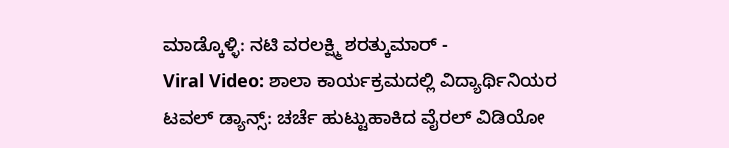ಮಾಡ್ಕೊಳ್ಳಿ: ನಟಿ ವರಲಕ್ಷ್ಮಿ ಶರತ್ಕುಮಾರ್ -
Viral Video: ಶಾಲಾ ಕಾರ್ಯಕ್ರಮದಲ್ಲಿ ವಿದ್ಯಾರ್ಥಿನಿಯರ ಟವಲ್ ಡ್ಯಾನ್ಸ್: ಚರ್ಚೆ ಹುಟ್ಟುಹಾಕಿದ ವೈರಲ್ ವಿಡಿಯೋ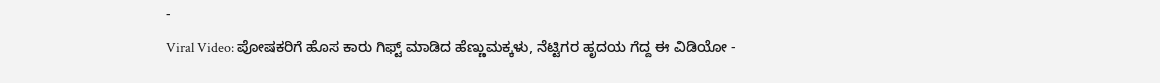-
Viral Video: ಪೋಷಕರಿಗೆ ಹೊಸ ಕಾರು ಗಿಫ್ಟ್ ಮಾಡಿದ ಹೆಣ್ಣುಮಕ್ಕಳು, ನೆಟ್ಟಿಗರ ಹೃದಯ ಗೆದ್ದ ಈ ವಿಡಿಯೋ -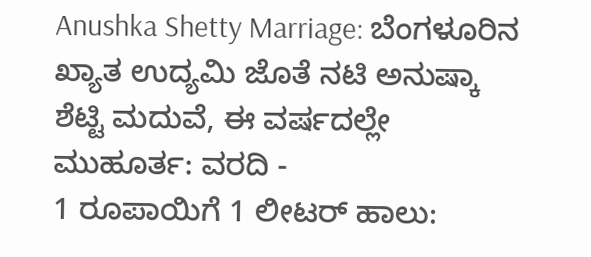Anushka Shetty Marriage: ಬೆಂಗಳೂರಿನ ಖ್ಯಾತ ಉದ್ಯಮಿ ಜೊತೆ ನಟಿ ಅನುಷ್ಕಾ ಶೆಟ್ಟಿ ಮದುವೆ, ಈ ವರ್ಷದಲ್ಲೇ ಮುಹೂರ್ತ: ವರದಿ -
1 ರೂಪಾಯಿಗೆ 1 ಲೀಟರ್ ಹಾಲು: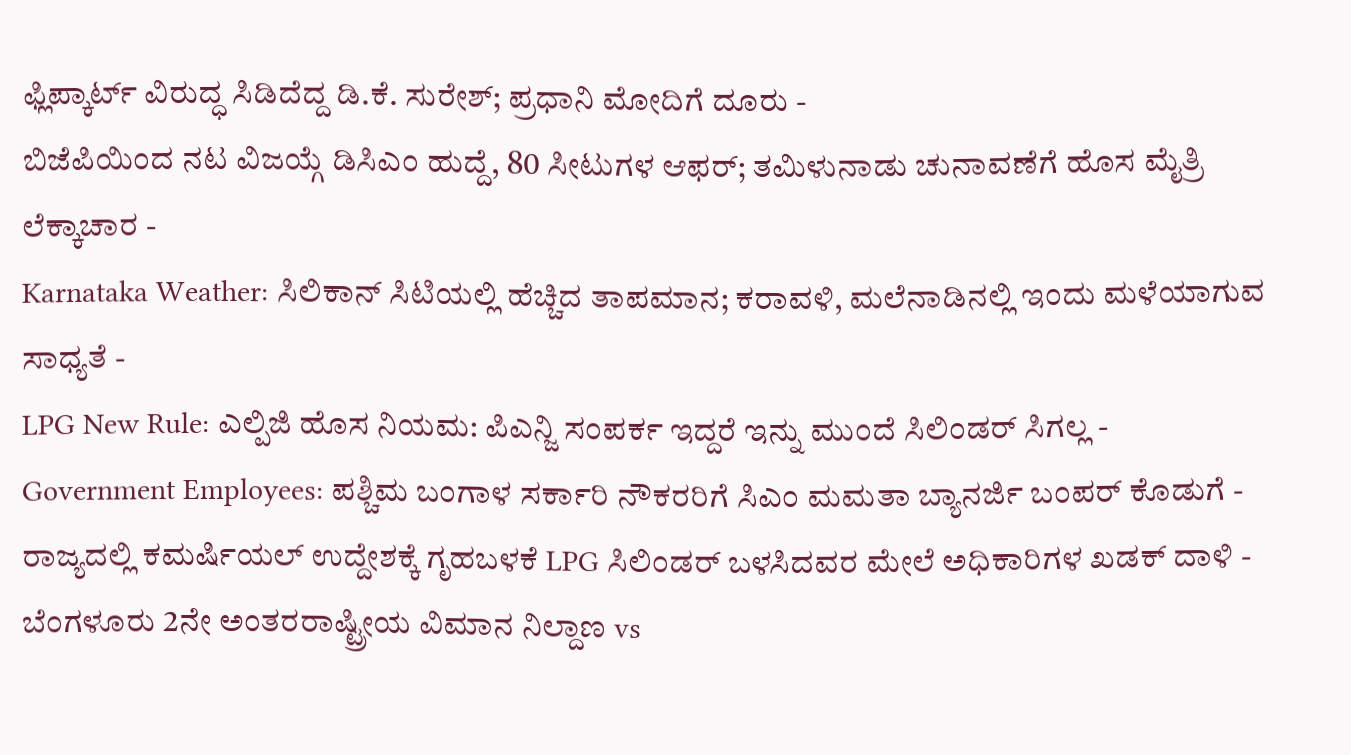ಫ್ಲಿಪ್ಕಾರ್ಟ್ ವಿರುದ್ಧ ಸಿಡಿದೆದ್ದ ಡಿ.ಕೆ. ಸುರೇಶ್; ಪ್ರಧಾನಿ ಮೋದಿಗೆ ದೂರು -
ಬಿಜೆಪಿಯಿಂದ ನಟ ವಿಜಯ್ಗೆ ಡಿಸಿಎಂ ಹುದ್ದೆ, 80 ಸೀಟುಗಳ ಆಫರ್; ತಮಿಳುನಾಡು ಚುನಾವಣೆಗೆ ಹೊಸ ಮೈತ್ರಿ ಲೆಕ್ಕಾಚಾರ -
Karnataka Weather: ಸಿಲಿಕಾನ್ ಸಿಟಿಯಲ್ಲಿ ಹೆಚ್ಚಿದ ತಾಪಮಾನ; ಕರಾವಳಿ, ಮಲೆನಾಡಿನಲ್ಲಿ ಇಂದು ಮಳೆಯಾಗುವ ಸಾಧ್ಯತೆ -
LPG New Rule: ಎಲ್ಪಿಜಿ ಹೊಸ ನಿಯಮ: ಪಿಎನ್ಜಿ ಸಂಪರ್ಕ ಇದ್ದರೆ ಇನ್ನು ಮುಂದೆ ಸಿಲಿಂಡರ್ ಸಿಗಲ್ಲ -
Government Employees: ಪಶ್ಚಿಮ ಬಂಗಾಳ ಸರ್ಕಾರಿ ನೌಕರರಿಗೆ ಸಿಎಂ ಮಮತಾ ಬ್ಯಾನರ್ಜಿ ಬಂಪರ್ ಕೊಡುಗೆ -
ರಾಜ್ಯದಲ್ಲಿ ಕಮರ್ಷಿಯಲ್ ಉದ್ದೇಶಕ್ಕೆ ಗೃಹಬಳಕೆ LPG ಸಿಲಿಂಡರ್ ಬಳಸಿದವರ ಮೇಲೆ ಅಧಿಕಾರಿಗಳ ಖಡಕ್ ದಾಳಿ -
ಬೆಂಗಳೂರು 2ನೇ ಅಂತರರಾಷ್ಟ್ರೀಯ ವಿಮಾನ ನಿಲ್ದಾಣ vs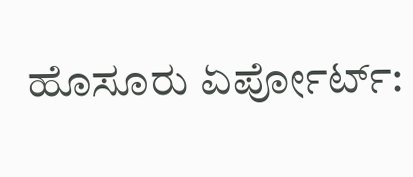ಹೊಸೂರು ಏರ್ಪೋರ್ಟ್: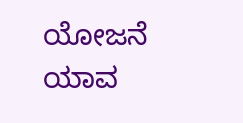ಯೋಜನೆ ಯಾವ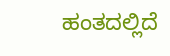ಹಂತದಲ್ಲಿದೆ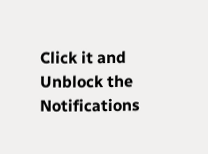Click it and Unblock the Notifications